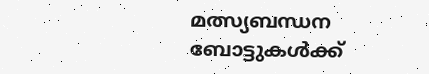മത്സ്യബന്ധന ബോട്ടുകള്‍ക്ക്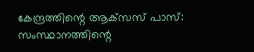കേന്ദ്രത്തിന്റെ ആക്‌സസ് പാസ്: സംസ്ഥാനത്തിന്റെ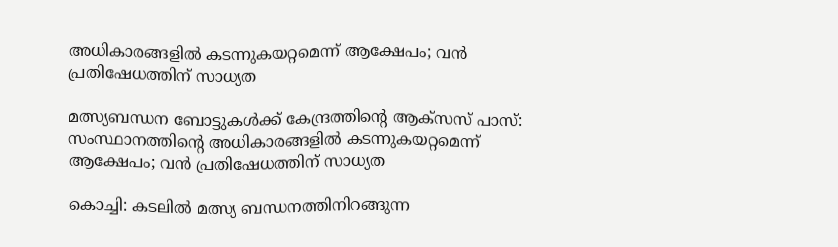അധികാരങ്ങളില്‍ കടന്നുകയറ്റമെന്ന് ആക്ഷേപം; വന്‍ പ്രതിഷേധത്തിന് സാധ്യത

മത്സ്യബന്ധന ബോട്ടുകള്‍ക്ക് കേന്ദ്രത്തിന്റെ ആക്‌സസ് പാസ്: സംസ്ഥാനത്തിന്റെ അധികാരങ്ങളില്‍ കടന്നുകയറ്റമെന്ന് ആക്ഷേപം; വന്‍ പ്രതിഷേധത്തിന് സാധ്യത

കൊച്ചി: കടലില്‍ മത്സ്യ ബന്ധനത്തിനിറങ്ങുന്ന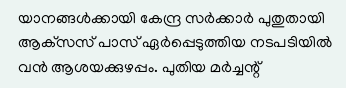യാനങ്ങള്‍ക്കായി കേന്ദ്ര സര്‍ക്കാര്‍ പുതുതായി ആക്‌സസ് പാസ് ഏര്‍പ്പെടുത്തിയ നടപടിയില്‍ വന്‍ ആശയക്കുഴപ്പം. പുതിയ മര്‍ച്ചന്റ്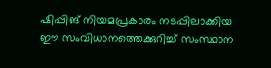ഷിപ്പിങ് നിയമപ്രകാരം നടപ്പിലാക്കിയ ഈ സംവിധാനത്തെക്കുറിച്ച് സംസ്ഥാന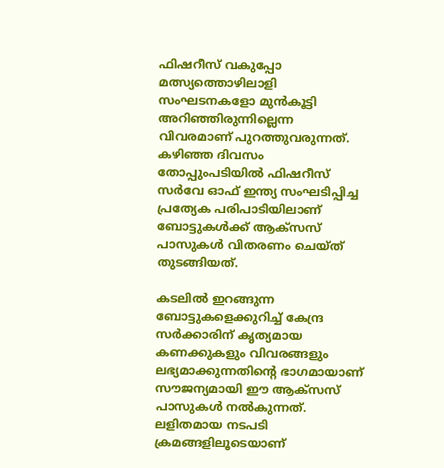ഫിഷറീസ് വകുപ്പോ മത്സ്യത്തൊഴിലാളി സംഘടനകളോ മുന്‍കൂട്ടി അറിഞ്ഞിരുന്നില്ലെന്ന വിവരമാണ് പുറത്തുവരുന്നത്. കഴിഞ്ഞ ദിവസം തോപ്പുംപടിയില്‍ ഫിഷറീസ് സര്‍വേ ഓഫ് ഇന്ത്യ സംഘടിപ്പിച്ച പ്രത്യേക പരിപാടിയിലാണ് ബോട്ടുകള്‍ക്ക് ആക്‌സസ് പാസുകള്‍ വിതരണം ചെയ്ത് തുടങ്ങിയത്.

കടലില്‍ ഇറങ്ങുന്ന ബോട്ടുകളെക്കുറിച്ച് കേന്ദ്ര സര്‍ക്കാരിന് കൃത്യമായ കണക്കുകളും വിവരങ്ങളും ലഭ്യമാക്കുന്നതിന്റെ ഭാഗമായാണ് സൗജന്യമായി ഈ ആക്‌സസ് പാസുകള്‍ നല്‍കുന്നത്. ലളിതമായ നടപടി ക്രമങ്ങളിലൂടെയാണ്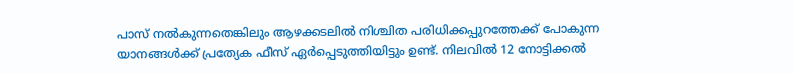പാസ് നല്‍കുന്നതെങ്കിലും ആഴക്കടലില്‍ നിശ്ചിത പരിധിക്കപ്പുറത്തേക്ക് പോകുന്ന യാനങ്ങള്‍ക്ക് പ്രത്യേക ഫീസ് ഏര്‍പ്പെടുത്തിയിട്ടും ഉണ്ട്. നിലവില്‍ 12 നോട്ടിക്കല്‍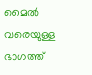മൈല്‍ വരെയുള്ള ഭാഗത്ത്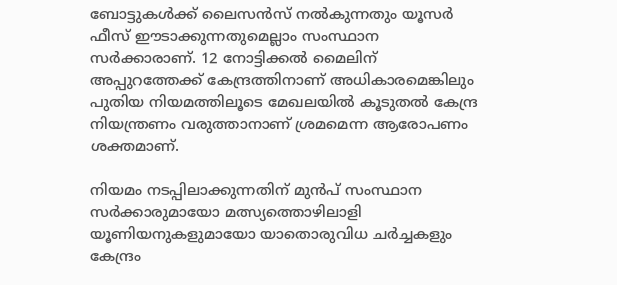ബോട്ടുകള്‍ക്ക് ലൈസന്‍സ് നല്‍കുന്നതും യൂസര്‍ ഫീസ് ഈടാക്കുന്നതുമെല്ലാം സംസ്ഥാന സര്‍ക്കാരാണ്. 12 നോട്ടിക്കല്‍ മൈലിന് അപ്പുറത്തേക്ക് കേന്ദ്രത്തിനാണ് അധികാരമെങ്കിലും പുതിയ നിയമത്തിലൂടെ മേഖലയില്‍ കൂടുതല്‍ കേന്ദ്ര നിയന്ത്രണം വരുത്താനാണ് ശ്രമമെന്ന ആരോപണം ശക്തമാണ്.

നിയമം നടപ്പിലാക്കുന്നതിന് മുന്‍പ് സംസ്ഥാന സര്‍ക്കാരുമായോ മത്സ്യത്തൊഴിലാളി യൂണിയനുകളുമായോ യാതൊരുവിധ ചര്‍ച്ചകളും കേന്ദ്രം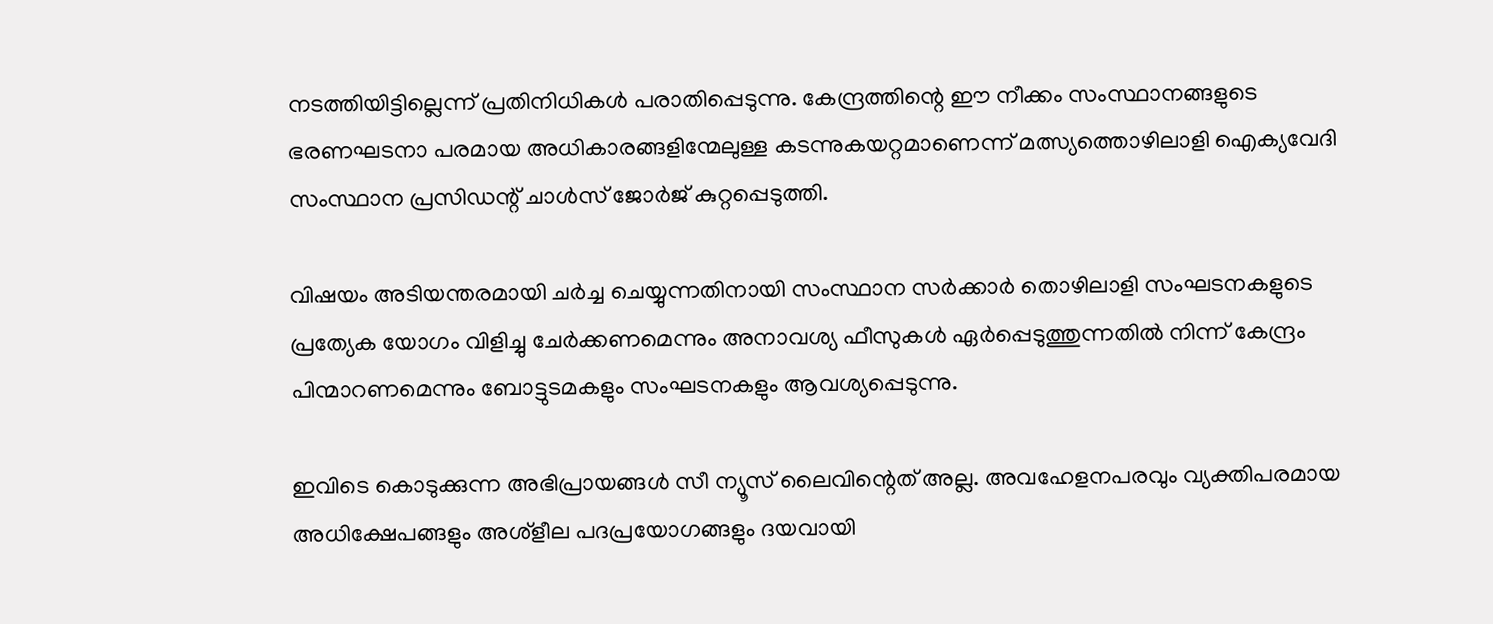നടത്തിയിട്ടില്ലെന്ന് പ്രതിനിധികള്‍ പരാതിപ്പെടുന്നു. കേന്ദ്രത്തിന്റെ ഈ നീക്കം സംസ്ഥാനങ്ങളുടെ ഭരണഘടനാ പരമായ അധികാരങ്ങളിന്മേലുള്ള കടന്നുകയറ്റമാണെന്ന് മത്സ്യത്തൊഴിലാളി ഐക്യവേദി സംസ്ഥാന പ്രസിഡന്റ് ചാള്‍സ് ജോര്‍ജ് കുറ്റപ്പെടുത്തി.

വിഷയം അടിയന്തരമായി ചര്‍ച്ച ചെയ്യുന്നതിനായി സംസ്ഥാന സര്‍ക്കാര്‍ തൊഴിലാളി സംഘടനകളുടെ പ്രത്യേക യോഗം വിളിച്ചു ചേര്‍ക്കണമെന്നും അനാവശ്യ ഫീസുകള്‍ ഏര്‍പ്പെടുത്തുന്നതില്‍ നിന്ന് കേന്ദ്രം പിന്മാറണമെന്നും ബോട്ടുടമകളും സംഘടനകളും ആവശ്യപ്പെടുന്നു.

ഇവിടെ കൊടുക്കുന്ന അഭിപ്രായങ്ങള്‍ സീ ന്യൂസ് ലൈവിന്റെത് അല്ല. അവഹേളനപരവും വ്യക്തിപരമായ അധിക്ഷേപങ്ങളും അശ്‌ളീല പദപ്രയോഗങ്ങളും ദയവായി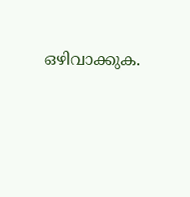ഒഴിവാക്കുക.